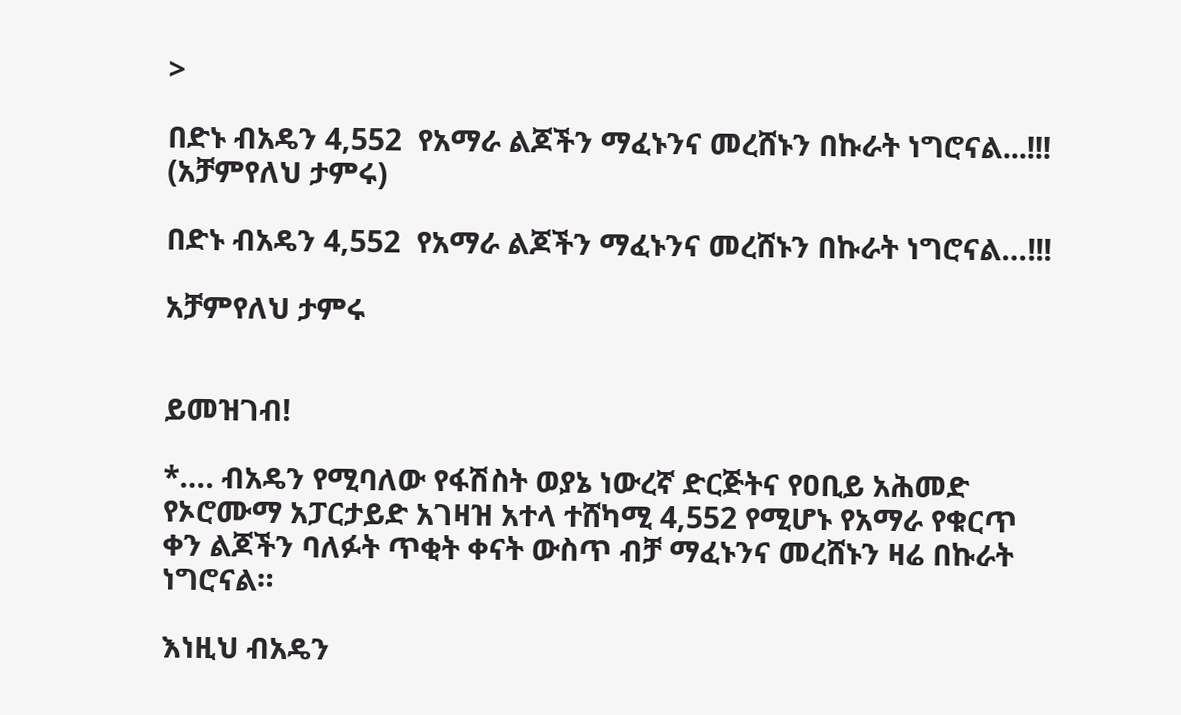>

በድኑ ብአዴን 4,552  የአማራ ልጆችን ማፈኑንና መረሸኑን በኩራት ነግሮናል...!!!  (አቻምየለህ ታምሩ)

በድኑ ብአዴን 4,552  የአማራ ልጆችን ማፈኑንና መረሸኑን በኩራት ነግሮናል…!!!

አቻምየለህ ታምሩ


ይመዝገብ!

*…. ብአዴን የሚባለው የፋሽስት ወያኔ ነውረኛ ድርጅትና የዐቢይ አሕመድ የኦሮሙማ አፓርታይድ አገዛዝ አተላ ተሸካሚ 4,552 የሚሆኑ የአማራ የቁርጥ ቀን ልጆችን ባለፉት ጥቂት ቀናት ውስጥ ብቻ ማፈኑንና መረሸኑን ዛሬ በኩራት ነግሮናል።

እነዚህ ብአዴን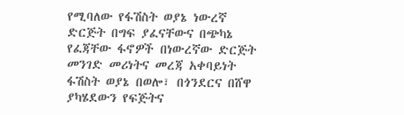የሚባለው የፋሽስት ወያኔ ነውረኛ ድርጅት በግፍ ያፈናቸውና በጭካኔ የፈጃቸው ፋኖዎች በነውረኛው ድርጅት መንገድ መሪነትና መረጃ አቀባይነት ፋሽስት ወያኔ በወሎ፣ በጎንደርና በሸዋ ያካሄደውን የፍጅትና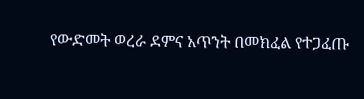የውድመት ወረራ ደምና አጥንት በመክፈል የተጋፈጡ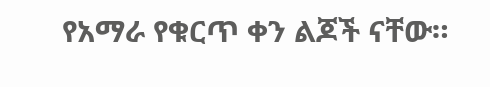የአማራ የቁርጥ ቀን ልጆች ናቸው።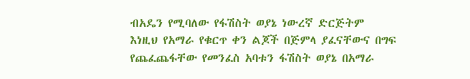ብአዴን የሚባለው የፋሽስት ወያኔ ነውረኛ ድርጅትም እነዚህ የአማራ የቁርጥ ቀን ልጆች በጅምላ ያፈናቸውና በግፍ የጨፈጨፋቸው የመንፈስ አባቱን ፋሽስት ወያኔ በአማራ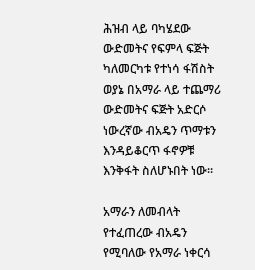ሕዝብ ላይ ባካሄደው ውድመትና የፍምላ ፍጅት ካለመርካቱ የተነሳ ፋሽስት ወያኔ በአማራ ላይ ተጨማሪ ውድመትና ፍጅት አድርሶ  ነውረኛው ብአዴን ጥማቱን እንዳይቆርጥ ፋኖዎቹ እንቅፋት ስለሆኑበት ነው።

አማራን ለመብላት የተፈጠረው ብአዴን የሚባለው የአማራ ነቀርሳ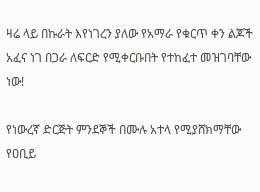ዛሬ ላይ በኩራት እየነገረን ያለው የአማራ የቁርጥ ቀን ልጆች አፈና ነገ በጋራ ለፍርድ የሚቀርቡበት የተከፈተ መዝገባቸው ነው!

የነውረኛ ድርጅት ምንደኞች በሙሉ አተላ የሚያሸክማቸው የዐቢይ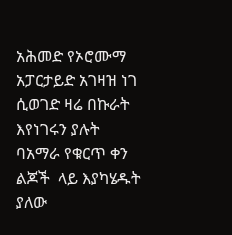አሕመድ የኦሮሙማ አፓርታይድ አገዛዝ ነገ ሲወገድ ዛሬ በኩራት እየነገሩን ያሉት ባአማራ የቁርጥ ቀን ልጆች  ላይ እያካሄዱት ያለው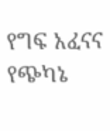የግፍ አፈናና የጭካኔ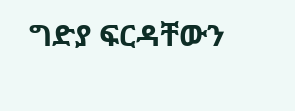ግድያ ፍርዳቸውን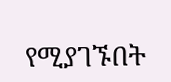የሚያገኙበት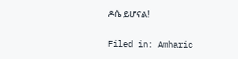ዶሴ ይሆናል!

Filed in: Amharic